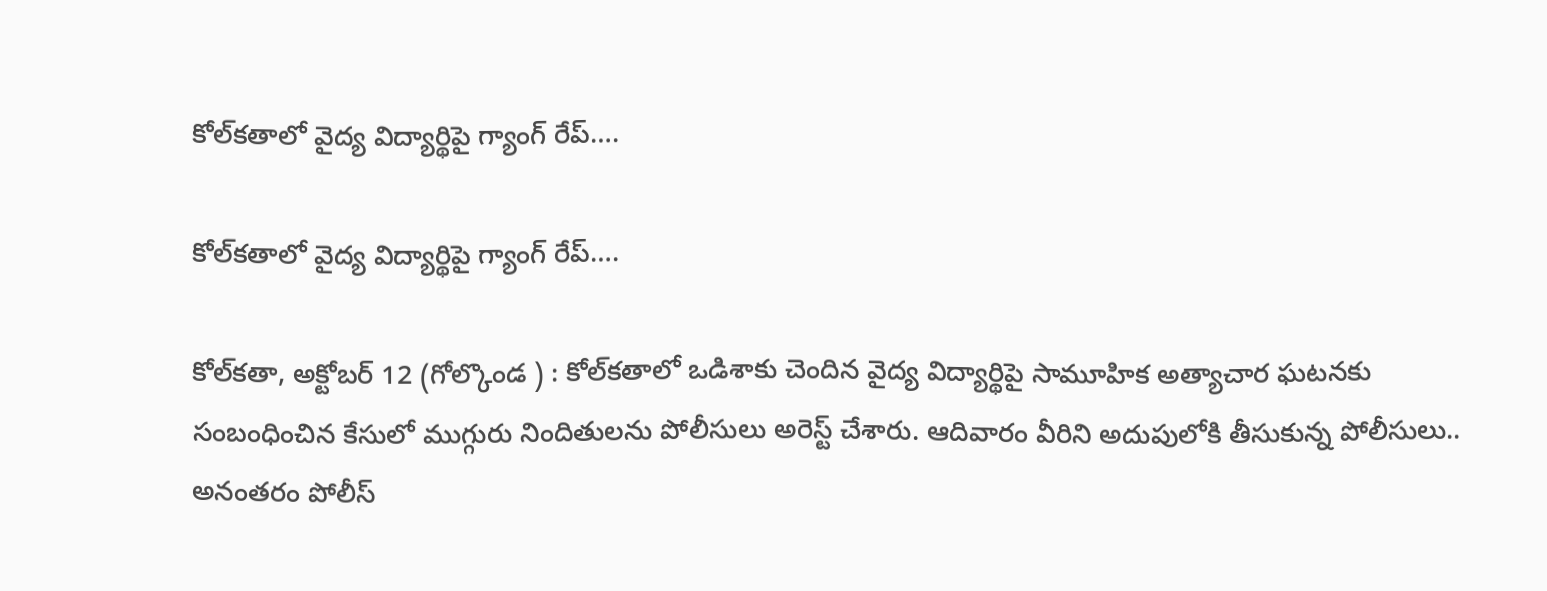కోల్‌కతాలో వైద్య విద్యార్థిపై గ్యాంగ్ రేప్….

కోల్‌కతాలో వైద్య విద్యార్థిపై గ్యాంగ్ రేప్….

కోల్‌కతా, అక్టోబర్ 12 (గోల్కొండ ) : కోల్‌కతాలో ఒడిశాకు చెందిన వైద్య విద్యార్థిపై సామూహిక అత్యాచార ఘటనకు సంబంధించిన కేసులో ముగ్గురు నిందితులను పోలీసులు అరెస్ట్ చేశారు. ఆదివారం వీరిని అదుపులోకి తీసుకున్న పోలీసులు.. అనంతరం పోలీస్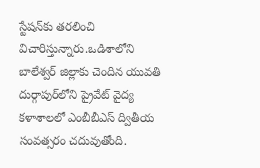స్టేషన్‌కు తరలించి విచారిస్తున్నారు.ఒడిశాలోని బాలేశ్వర్ జిల్లాకు చెందిన యువతి దుర్గాపుర్‌లోని ప్రైవేట్ వైద్య కళాశాలలో ఎంబీబీఎస్ ద్వితీయ సంవత్సరం చదువుతోంది.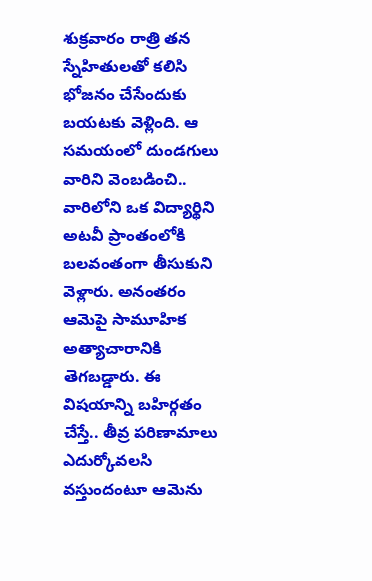శుక్రవారం రాత్రి తన స్నేహితులతో కలిసి భోజనం చేసేందుకు బయటకు వెళ్లింది. ఆ సమయంలో దుండగులు వారిని వెంబడించి.. వారిలోని ఒక విద్యార్థిని అటవీ ప్రాంతంలోకి బలవంతంగా తీసుకుని వెళ్లారు. అనంతరం ఆమెపై సామూహిక అత్యాచారానికి తెగబడ్డారు. ఈ విషయాన్ని బహిర్గతం చేస్తే.. తీవ్ర పరిణామాలు ఎదుర్కోవలసి వస్తుందంటూ ఆమెను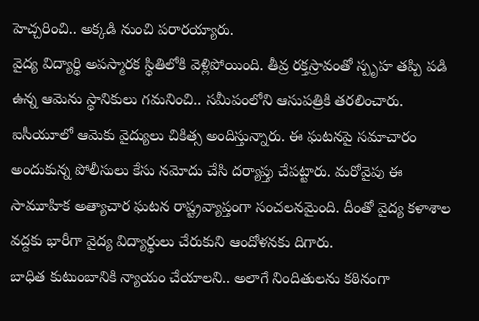హెచ్చరించి.. అక్కడి నుంచి పరారయ్యారు.
వైద్య విద్యార్థి అపస్మారక స్థితిలోకి వెళ్లిపోయింది. తీవ్ర రక్తస్రావంతో స్పృహ తప్పి పడి ఉన్న ఆమెను స్థానికులు గమనించి.. సమీపంలోని ఆసుపత్రికి తరలించారు. ఐసీయూలో ఆమెకు వైద్యులు చికిత్స అందిస్తున్నారు. ఈ ఘటనపై సమాచారం అందుకున్న పోలీసులు కేసు నమోదు చేసి దర్యాప్తు చేపట్టారు. మరోవైపు ఈ సామూహిక అత్యాచార ఘటన రాష్ట్రవ్యాప్తంగా సంచలనమైంది. దీంతో వైద్య కళాశాల వద్దకు భారీగా వైద్య విద్యార్థులు చేరుకుని ఆందోళనకు దిగారు.
బాధిత కుటుంబానికి న్యాయం చేయాలని.. అలాగే నిందితులను కఠినంగా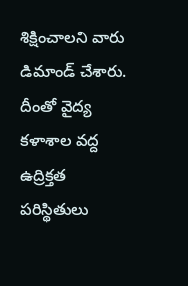శిక్షించాలని వారు డిమాండ్ చేశారు. దీంతో వైద్య కళాశాల వద్ద ఉద్రిక్తత పరిస్థితులు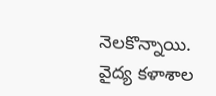నెలకొన్నాయి. వైద్య కళాశాల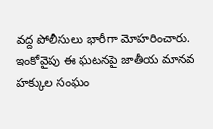వద్ద పోలీసులు భారీగా మోహరించారు. ఇంకోవైపు ఈ ఘటనపై జాతీయ మానవ హక్కుల సంఘం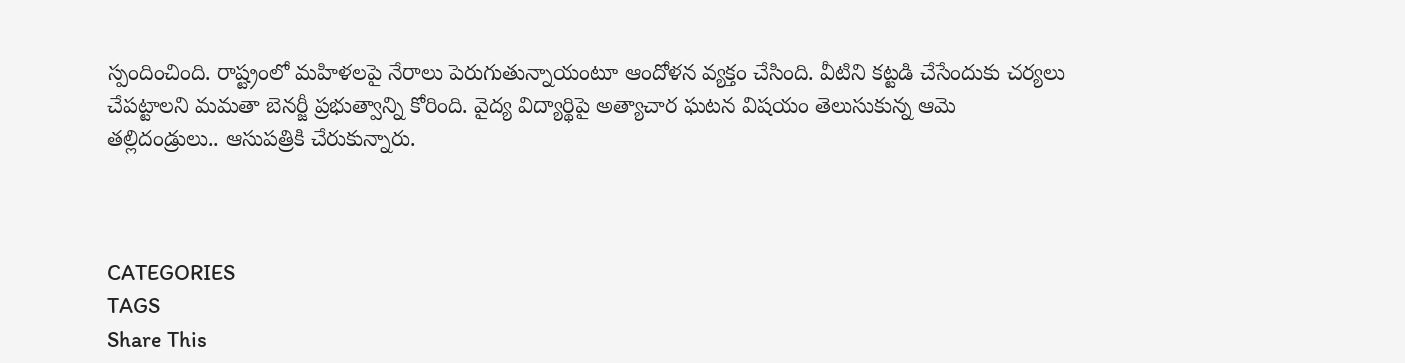స్పందించింది. రాష్ట్రంలో మహిళలపై నేరాలు పెరుగుతున్నాయంటూ ఆందోళన వ్యక్తం చేసింది. వీటిని కట్టడి చేసేందుకు చర్యలు చేపట్టాలని మమతా బెనర్జీ ప్రభుత్వాన్ని కోరింది. వైద్య విద్యార్థిపై అత్యాచార ఘటన విషయం తెలుసుకున్న ఆమె తల్లిదండ్రులు.. ఆసుపత్రికి చేరుకున్నారు.



CATEGORIES
TAGS
Share This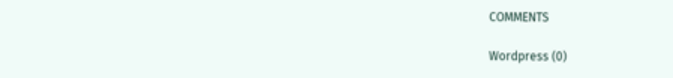COMMENTS

Wordpress (0)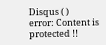Disqus ( )
error: Content is protected !!